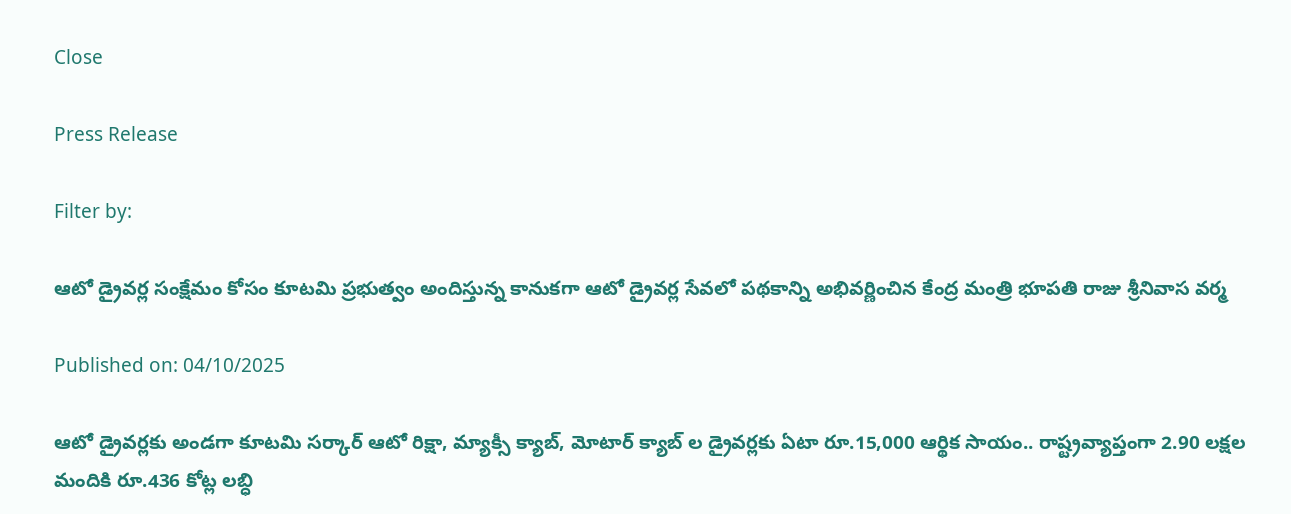Close

Press Release

Filter by:

ఆటో డ్రైవర్ల సంక్షేమం కోసం కూటమి ప్రభుత్వం అందిస్తున్న కానుకగా ఆటో డ్రైవర్ల సేవలో పథకాన్ని అభివర్ణించిన కేంద్ర మంత్రి భూపతి రాజు శ్రీనివాస వర్మ

Published on: 04/10/2025

ఆటో డ్రైవర్లకు అండగా కూటమి సర్కార్ ఆటో రిక్షా, మ్యాక్సీ క్యాబ్, మోటార్ క్యాబ్ ల డ్రైవర్లకు ఏటా రూ.15,000 ఆర్థిక సాయం.. రాష్ట్రవ్యాప్తంగా 2.90 లక్షల మందికి రూ.436 కోట్ల లబ్ధి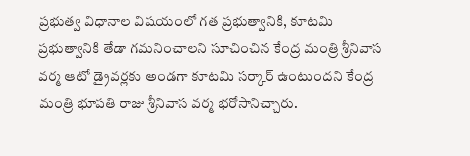ప్రభుత్వ విధానాల విషయంలో గత ప్రభుత్వానికి, కూటమి ప్రభుత్వానికి తేడా గమనించాలని సూచించిన కేంద్ర మంత్రి శ్రీనివాస వర్మ ఆటో డ్రైవర్లకు అండగా కూటమి సర్కార్ ఉంటుందని కేంద్ర మంత్రి భూపతి రాజు శ్రీనివాస వర్మ భరోసానిచ్చారు.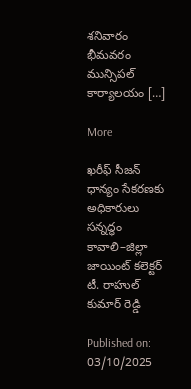శనివారం భీమవరం మున్సిపల్ కార్యాలయం […]

More

ఖరీఫ్ సీజన్ ధాన్యం సేకరణకు అధికారులు సన్నద్ధం కావాలి–జిల్లా జాయింట్ కలెక్టర్ టీ. రాహుల్ కుమార్ రెడ్డి

Published on: 03/10/2025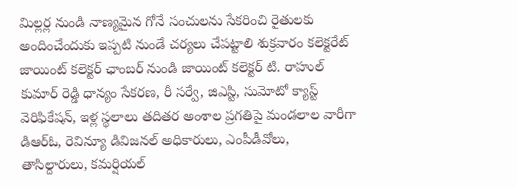మిల్లర్ల నుండి నాణ్యమైన గోనే సంచులను సేకరించి రైతులకు అందించేందుకు ఇప్పటి నుండే చర్యలు చేపట్టాలి శుక్రవారం కలెక్టరేట్ జాయింట్ కలెక్టర్ ఛాంబర్ నుండి జాయింట్ కలెక్టర్ టి. రాహుల్ కుమార్ రెడ్డి ధాన్యం సేకరణ, రీ సర్వే, జిఎస్టి, సుమోటో క్యాస్ట్ వెరిఫికేషన్, ఇళ్ల స్థలాలు తదితర అంశాల ప్రగతిపై మండలాల వారీగా డిఆర్ఓ, రెవిన్యూ డివిజనల్ అధికారులు, ఎంపీడీవోలు, తాసిల్దారులు, కమర్షియల్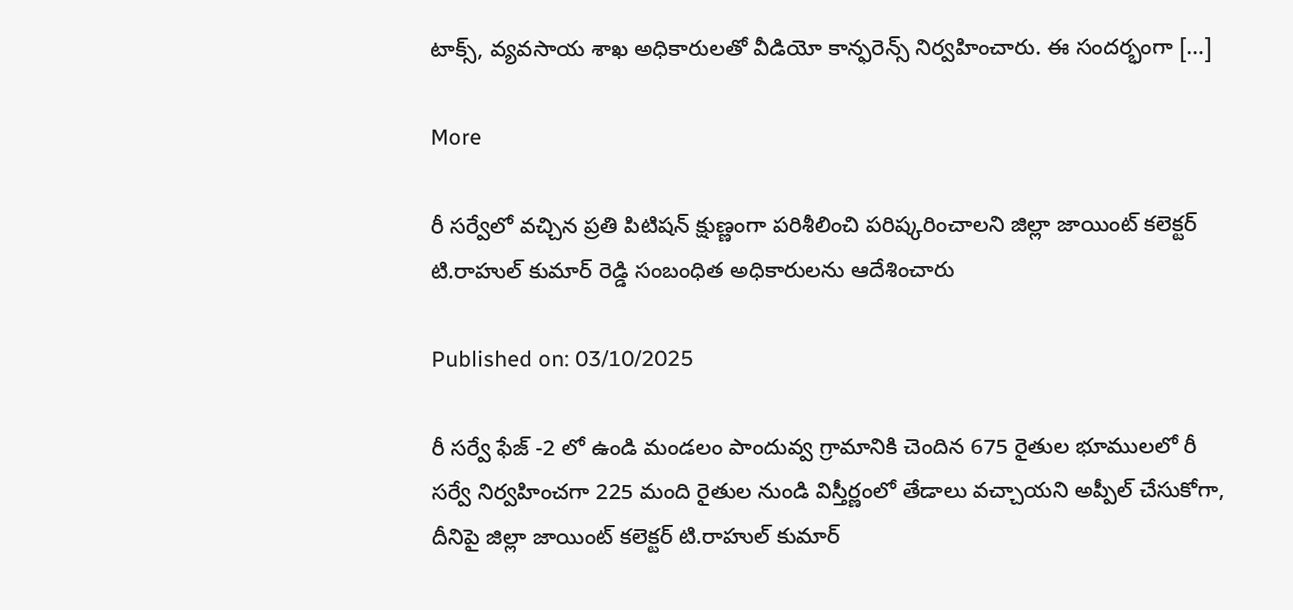టాక్స్, వ్యవసాయ శాఖ అధికారులతో వీడియో కాన్ఫరెన్స్ నిర్వహించారు. ఈ సందర్భంగా […]

More

రీ సర్వేలో వచ్చిన ప్రతి పిటిషన్ క్షుణ్ణంగా పరిశీలించి పరిష్కరించాలని జిల్లా జాయింట్ కలెక్టర్ టి.రాహుల్ కుమార్ రెడ్డి సంబంధిత అధికారులను ఆదేశించారు

Published on: 03/10/2025

రీ సర్వే ఫేజ్ -2 లో ఉండి మండలం పాందువ్వ గ్రామానికి చెందిన 675 రైతుల భూములలో రీ సర్వే నిర్వహించగా 225 మంది రైతుల నుండి విస్తీర్ణంలో తేడాలు వచ్చాయని అప్పీల్ చేసుకోగా, దీనిపై జిల్లా జాయింట్ కలెక్టర్ టి.రాహుల్ కుమార్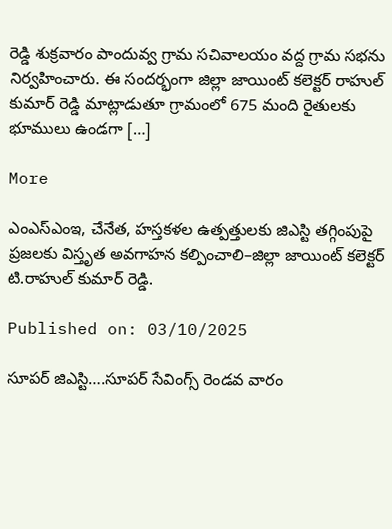రెడ్డి శుక్రవారం పాందువ్వ గ్రామ సచివాలయం వద్ద గ్రామ సభను నిర్వహించారు. ఈ సందర్భంగా జిల్లా జాయింట్ కలెక్టర్ రాహుల్ కుమార్ రెడ్డి మాట్లాడుతూ గ్రామంలో 675 మంది రైతులకు భూములు ఉండగా […]

More

ఎంఎస్ఎంఇ, చేనేత, హస్తకళల ఉత్పత్తులకు జిఎస్టి తగ్గింపుపై ప్రజలకు విస్తృత అవగాహన కల్పించాలి–జిల్లా జాయింట్ కలెక్టర్ టి.రాహుల్ కుమార్ రెడ్డి.

Published on: 03/10/2025

సూపర్ జిఎస్టి….సూపర్ సేవింగ్స్ రెండవ వారం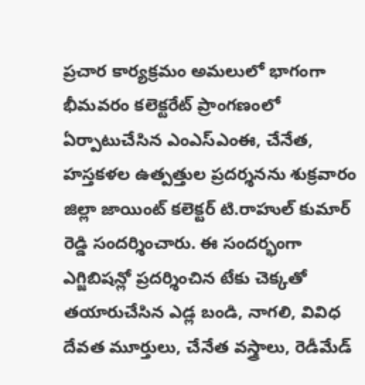ప్రచార కార్యక్రమం అమలులో భాగంగా భీమవరం కలెక్టరేట్ ప్రాంగణంలో ఏర్పాటుచేసిన ఎంఎస్ఎంఈ, చేనేత, హస్తకళల ఉత్పత్తుల ప్రదర్శనను శుక్రవారం జిల్లా జాయింట్ కలెక్టర్ టి.రాహుల్ కుమార్ రెడ్డి సందర్శించారు. ఈ సందర్భంగా ఎగ్జిబిషన్లో ప్రదర్శించిన టేకు చెక్కతో తయారుచేసిన ఎడ్ల బండి, నాగలి, వివిధ దేవత మూర్తులు, చేనేత వస్త్రాలు, రెడీమేడ్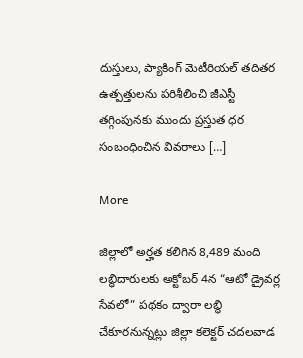దుస్తులు, ప్యాకింగ్ మెటీరియల్ తదితర ఉత్పత్తులను పరిశీలించి జీఎస్టీ తగ్గింపునకు ముందు ప్రస్తుత ధర సంబంధించిన వివరాలు […]

More

జిల్లాలో అర్హత కలిగిన 8,489 మంది లబ్ధిదారులకు అక్టోబర్ 4న “ఆటో డ్రైవర్ల సేవలో” పథకం ద్వారా లబ్ధి చేకూరనున్నట్లు జిల్లా కలెక్టర్ చదలవాడ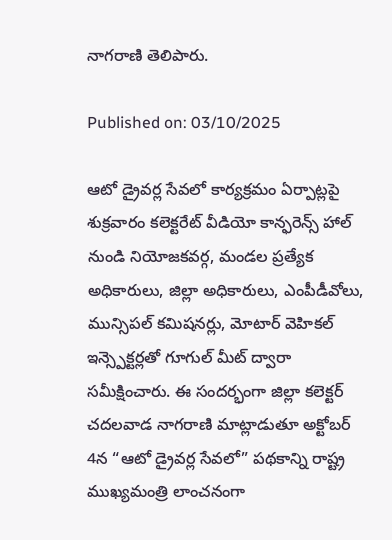నాగరాణి తెలిపారు.

Published on: 03/10/2025

ఆటో డ్రైవర్ల సేవలో కార్యక్రమం ఏర్పాట్లపై శుక్రవారం కలెక్టరేట్ వీడియో కాన్ఫరెన్స్ హాల్ నుండి నియోజకవర్గ, మండల ప్రత్యేక అధికారులు, జిల్లా అధికారులు, ఎంపీడీవోలు, మున్సిపల్ కమిషనర్లు, మోటార్ వెహికల్ ఇన్స్పెక్టర్లతో గూగుల్ మీట్ ద్వారా సమీక్షించారు. ఈ సందర్భంగా జిల్లా కలెక్టర్ చదలవాడ నాగరాణి మాట్లాడుతూ అక్టోబర్ 4న “ఆటో డ్రైవర్ల సేవలో” పథకాన్ని రాష్ట్ర ముఖ్యమంత్రి లాంచనంగా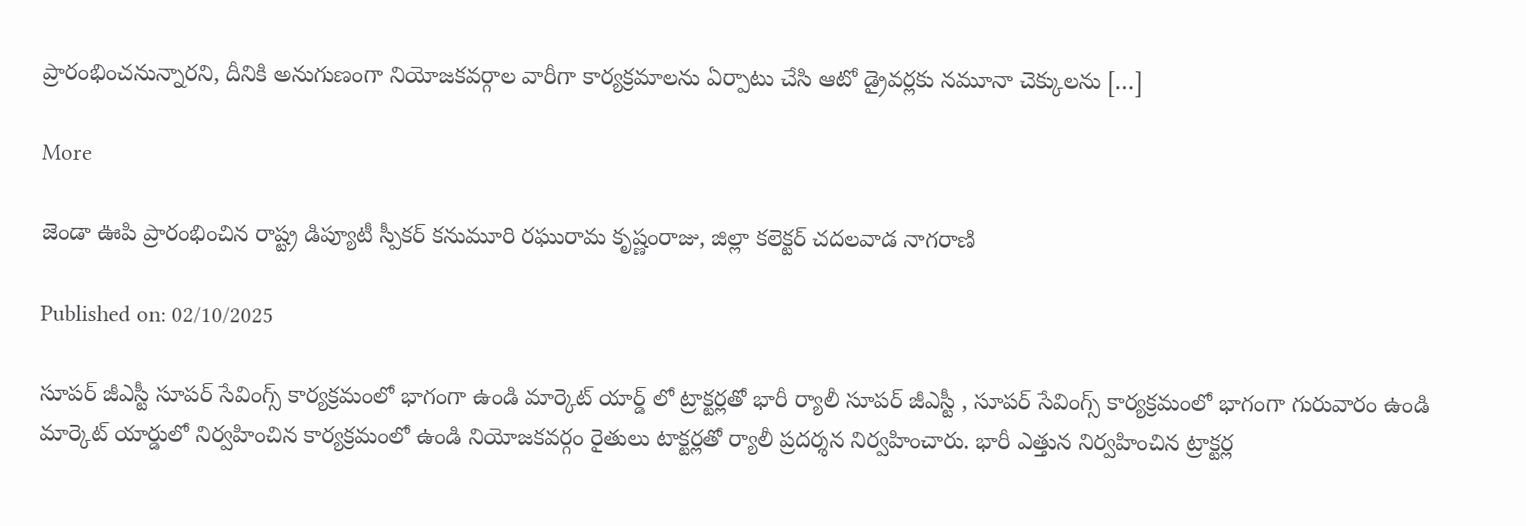ప్రారంభించనున్నారని, దీనికి అనుగుణంగా నియోజకవర్గాల వారీగా కార్యక్రమాలను ఏర్పాటు చేసి ఆటో డ్రైవర్లకు నమూనా చెక్కులను […]

More

జెండా ఊపి ప్రారంభించిన రాష్ట్ర డిప్యూటీ స్పీకర్ కనుమూరి రఘురామ కృష్ణంరాజు, జిల్లా కలెక్టర్ చదలవాడ నాగరాణి

Published on: 02/10/2025

సూపర్ జీఎస్టీ సూపర్ సేవింగ్స్ కార్యక్రమంలో భాగంగా ఉండి మార్కెట్ యార్డ్ లో ట్రాక్టర్లతో భారీ ర్యాలీ సూపర్ జీఎస్టీ , సూపర్ సేవింగ్స్ కార్యక్రమంలో భాగంగా గురువారం ఉండి మార్కెట్ యార్డులో నిర్వహించిన కార్యక్రమంలో ఉండి నియోజకవర్గం రైతులు టాక్టర్లతో ర్యాలీ ప్రదర్శన నిర్వహించారు. భారీ ఎత్తున నిర్వహించిన ట్రాక్టర్ల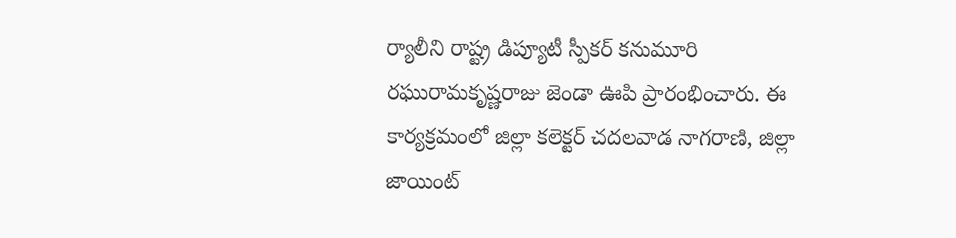ర్యాలీని రాష్ట్ర డిప్యూటీ స్పీకర్ కనుమూరి రఘురామకృష్ణరాజు జెండా ఊపి ప్రారంభించారు. ఈ కార్యక్రమంలో జిల్లా కలెక్టర్ చదలవాడ నాగరాణి, జిల్లా జాయింట్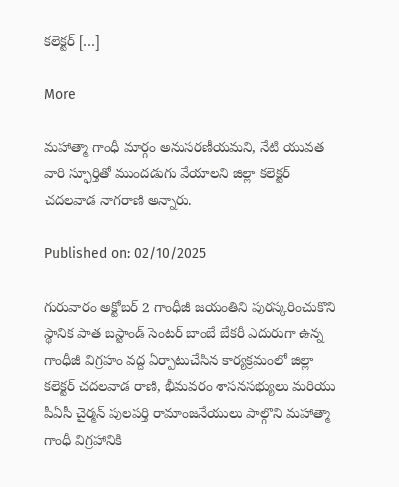కలెక్టర్ […]

More

మహాత్మా గాంధీ మార్గం అనుసరణీయమని, నేటి యువత వారి స్ఫూర్తితో ముందడుగు వేయాలని జిల్లా కలెక్టర్ చదలవాడ నాగరాణి అన్నారు.

Published on: 02/10/2025

గురువారం అక్టోబర్ 2 గాంధీజీ జయంతిని పురస్కరించుకొని స్థానిక పాత బస్టాండ్ సెంటర్ బాంబే బేకరీ ఎదురుగా ఉన్న గాంధీజీ విగ్రహం వద్ద ఏర్పాటుచేసిన కార్యక్రమంలో జిల్లా కలెక్టర్ చదలవాడ రాణి, భీమవరం శాసనసభ్యులు మరియు పీఏసీ చైర్మన్ పులపర్తి రామాంజనేయులు పాల్గొని మహాత్మా గాంధీ విగ్రహానికి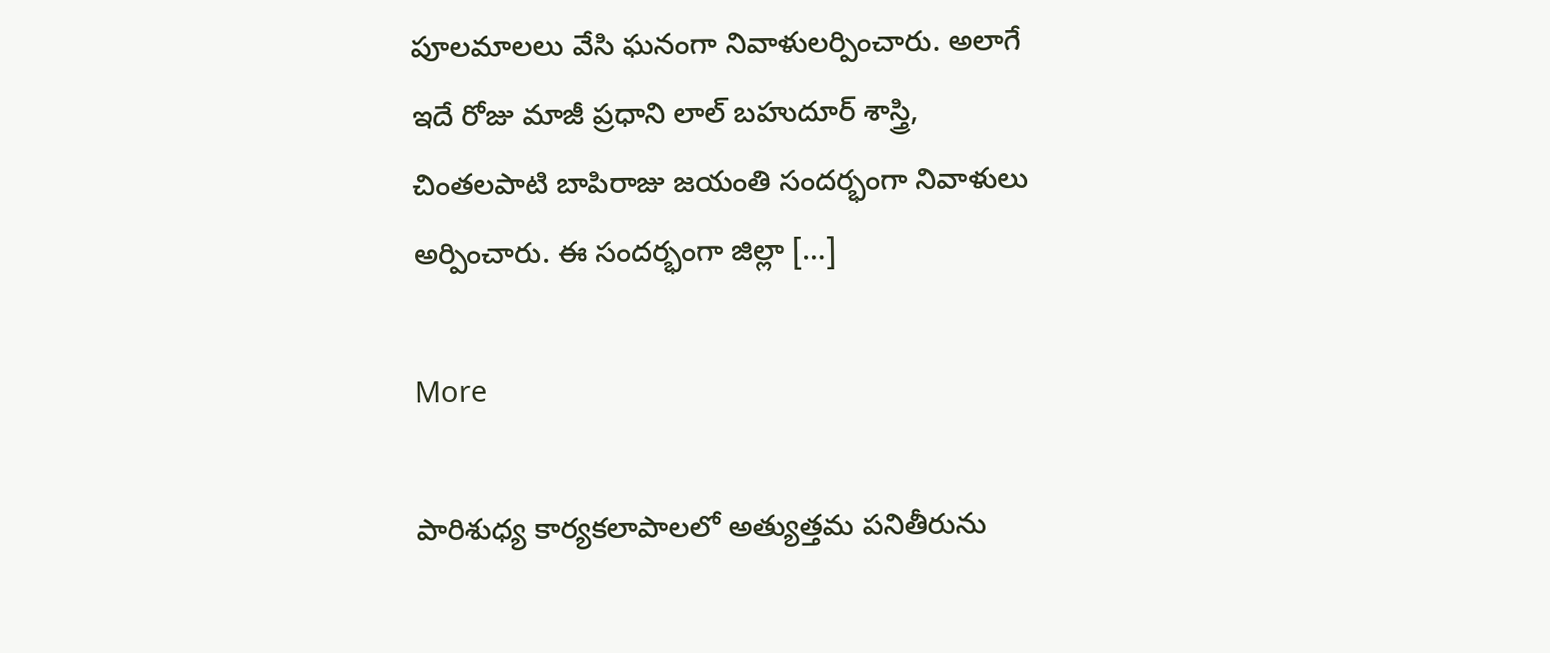పూలమాలలు వేసి ఘనంగా నివాళులర్పించారు. అలాగే ఇదే రోజు మాజీ ప్రధాని లాల్ బహుదూర్ శాస్త్రి, చింతలపాటి బాపిరాజు జయంతి సందర్భంగా నివాళులు అర్పించారు. ఈ సందర్భంగా జిల్లా […]

More

పారిశుధ్య కార్యకలాపాలలో అత్యుత్తమ పనితీరును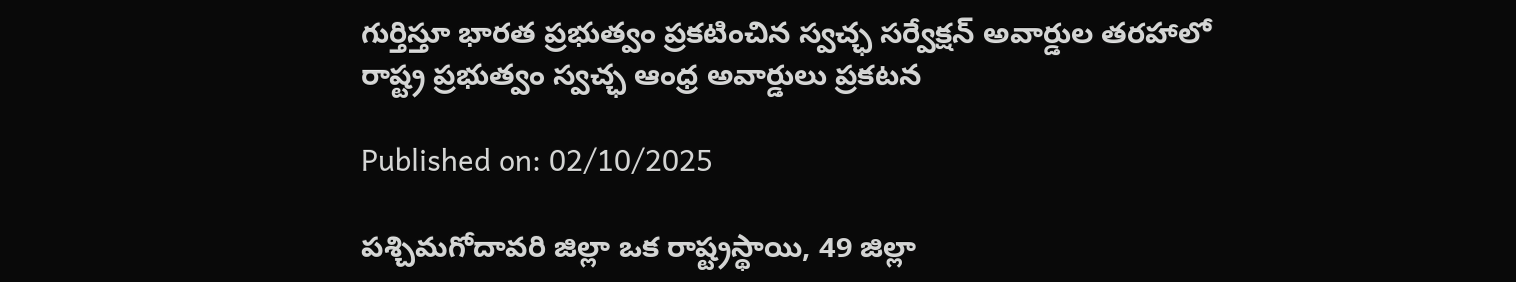గుర్తిస్తూ భారత ప్రభుత్వం ప్రకటించిన స్వచ్ఛ సర్వేక్షన్ అవార్డుల తరహాలో రాష్ట్ర ప్రభుత్వం స్వచ్ఛ ఆంధ్ర అవార్డులు ప్రకటన

Published on: 02/10/2025

పశ్చిమగోదావరి జిల్లా ఒక రాష్ట్రస్థాయి, 49 జిల్లా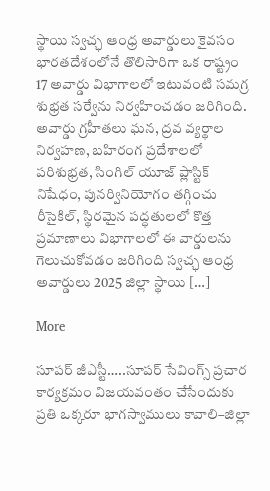స్థాయి స్వచ్ఛ ఆంధ్ర అవార్డులు కైవసం భారతదేశంలోనే తొలిసారిగా ఒక రాష్ట్రం 17 అవార్డు విభాగాలలో ఇటువంటి సమగ్ర శుభ్రత సర్వేను నిర్వహించడం జరిగింది. అవార్డు గ్రహీతలు ఘన, ద్రవ వ్యర్థాల నిర్వహణ, బహిరంగ ప్రదేశాలలో పరిశుభ్రత, సింగిల్ యూజ్ ప్లాస్టిక్ నిషేధం, పునర్వినియోగం తగ్గించు రీసైకిల్, స్థిరమైన పద్ధతులలో కొత్త ప్రమాణాలు విభాగాలలో ఈ వార్డులను గెలుచుకోవడం జరిగింది స్వచ్ఛ ఆంధ్ర అవార్డులు 2025 జిల్లా స్థాయి […]

More

సూపర్ జీఎస్టీ…..సూపర్ సేవింగ్స్ ప్రచార కార్యక్రమం విజయవంతం చేసేందుకు ప్రతి ఒక్కరూ భాగస్వాములు కావాలి–జిల్లా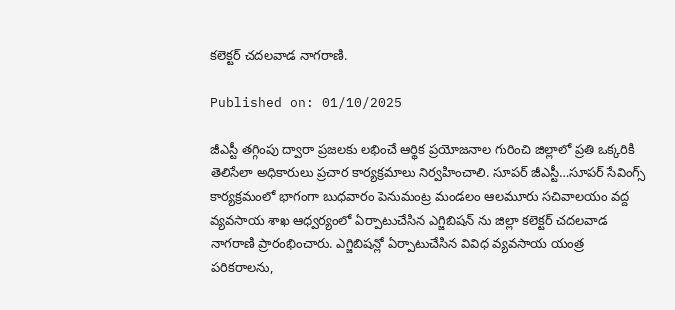కలెక్టర్ చదలవాడ నాగరాణి.

Published on: 01/10/2025

జీఎస్టీ తగ్గింపు ద్వారా ప్రజలకు లభించే ఆర్థిక ప్రయోజనాల గురించి జిల్లాలో ప్రతి ఒక్కరికి తెలిసేలా అధికారులు ప్రచార కార్యక్రమాలు నిర్వహించాలి. సూపర్ జీఎస్టీ…సూపర్ సేవింగ్స్ కార్యక్రమంలో భాగంగా బుధవారం పెనుమంట్ర మండలం ఆలమూరు సచివాలయం వద్ద వ్యవసాయ శాఖ ఆధ్వర్యంలో ఏర్పాటుచేసిన ఎగ్జిబిషన్ ను జిల్లా కలెక్టర్ చదలవాడ నాగరాణి ప్రారంభించారు. ఎగ్జిబిషన్లో ఏర్పాటుచేసిన వివిధ వ్యవసాయ యంత్ర పరికరాలను,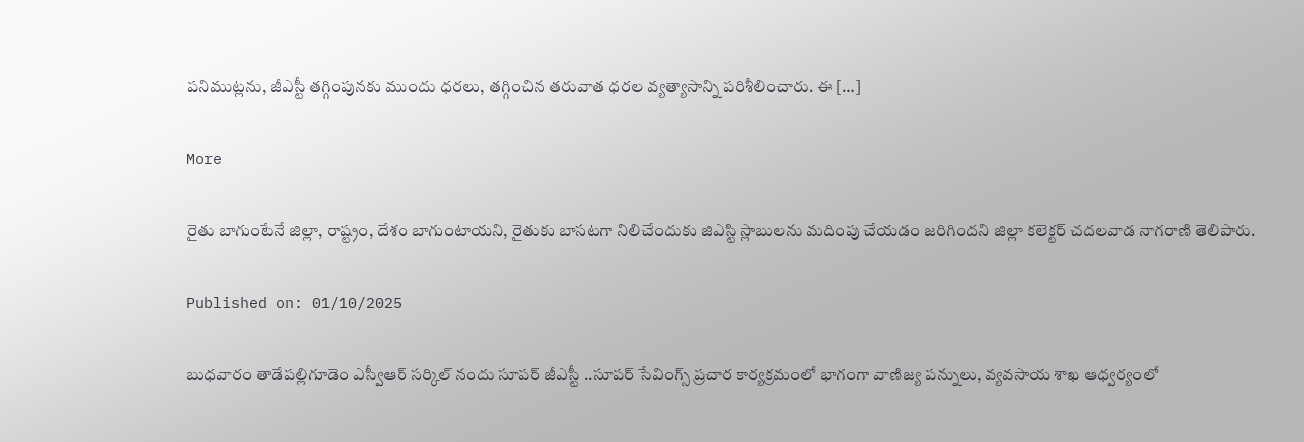పనిముట్లను, జీఎస్టీ తగ్గింపునకు ముందు ధరలు, తగ్గించిన తరువాత ధరల వ్యత్యాసాన్ని పరిశీలించారు. ఈ […]

More

రైతు బాగుంటేనే జిల్లా, రాష్ట్రం, దేశం బాగుంటాయని, రైతుకు బాసటగా నిలిచేందుకు జిఎస్టి స్లాబులను మదింపు చేయడం జరిగిందని జిల్లా కలెక్టర్ చదలవాడ నాగరాణి తెలిపారు.

Published on: 01/10/2025

బుధవారం తాడేపల్లిగూడెం ఎస్వీఆర్ సర్కిల్ నందు సూపర్ జీఎస్టీ ..సూపర్ సేవింగ్స్ ప్రచార కార్యక్రమంలో భాగంగా వాణిజ్య పన్నులు, వ్యవసాయ శాఖ ఆధ్వర్యంలో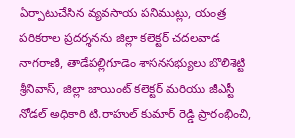ఏర్పాటుచేసిన వ్యవసాయ పనిముట్లు, యంత్ర పరికరాల ప్రదర్శనను జిల్లా కలెక్టర్ చదలవాడ నాగరాణి, తాడేపల్లిగూడెం శాసనసభ్యులు బొలిశెట్టి శ్రీనివాస్, జిల్లా జాయింట్ కలెక్టర్ మరియు జీఎస్టీ నోడల్ అధికారి టి.రాహుల్ కుమార్ రెడ్డి ప్రారంభించి,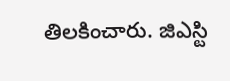తిలకించారు. జిఎస్టి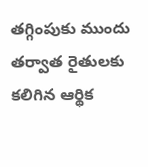తగ్గింపుకు ముందు తర్వాత రైతులకు కలిగిన ఆర్థిక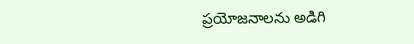ప్రయోజనాలను అడిగి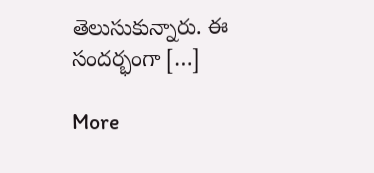తెలుసుకున్నారు. ఈ సందర్భంగా […]

More